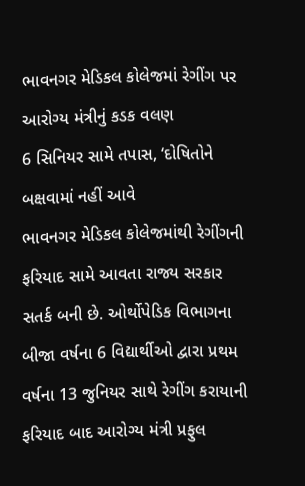ભાવનગર મેડિકલ કોલેજમાં રેગીંગ પર આરોગ્ય મંત્રીનું કડક વલણ
6 સિનિયર સામે તપાસ, ‘દોષિતોને બક્ષવામાં નહીં આવે
ભાવનગર મેડિકલ કોલેજમાંથી રેગીંગની ફરિયાદ સામે આવતા રાજ્ય સરકાર સતર્ક બની છે. ઓર્થોપેડિક વિભાગના બીજા વર્ષના 6 વિદ્યાર્થીઓ દ્વારા પ્રથમ વર્ષના 13 જુનિયર સાથે રેગીંગ કરાયાની ફરિયાદ બાદ આરોગ્ય મંત્રી પ્રફુલ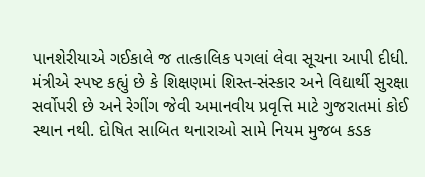પાનશેરીયાએ ગઈકાલે જ તાત્કાલિક પગલાં લેવા સૂચના આપી દીધી. મંત્રીએ સ્પષ્ટ કહ્યું છે કે શિક્ષણમાં શિસ્ત-સંસ્કાર અને વિદ્યાર્થી સુરક્ષા સર્વોપરી છે અને રેગીંગ જેવી અમાનવીય પ્રવૃત્તિ માટે ગુજરાતમાં કોઈ સ્થાન નથી. દોષિત સાબિત થનારાઓ સામે નિયમ મુજબ કડક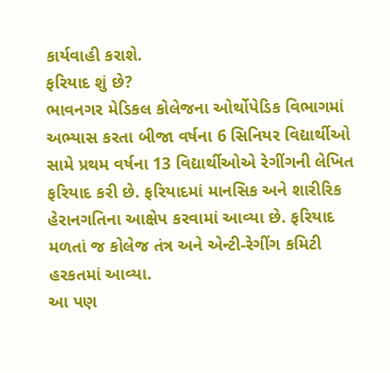કાર્યવાહી કરાશે.
ફરિયાદ શું છે?
ભાવનગર મેડિકલ કોલેજના ઓર્થોપેડિક વિભાગમાં અભ્યાસ કરતા બીજા વર્ષના 6 સિનિયર વિદ્યાર્થીઓ સામે પ્રથમ વર્ષના 13 વિદ્યાર્થીઓએ રેગીંગની લેખિત ફરિયાદ કરી છે. ફરિયાદમાં માનસિક અને શારીરિક હેરાનગતિના આક્ષેપ કરવામાં આવ્યા છે. ફરિયાદ મળતાં જ કોલેજ તંત્ર અને એન્ટી-રેગીંગ કમિટી હરકતમાં આવ્યા.
આ પણ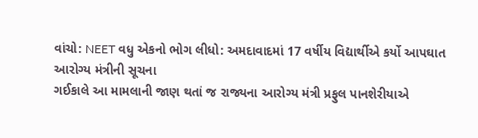વાંચો: NEET વધુ એકનો ભોગ લીધો: અમદાવાદમાં 17 વર્ષીય વિદ્યાર્થીએ કર્યો આપઘાત
આરોગ્ય મંત્રીની સૂચના
ગઈકાલે આ મામલાની જાણ થતાં જ રાજ્યના આરોગ્ય મંત્રી પ્રફુલ પાનશેરીયાએ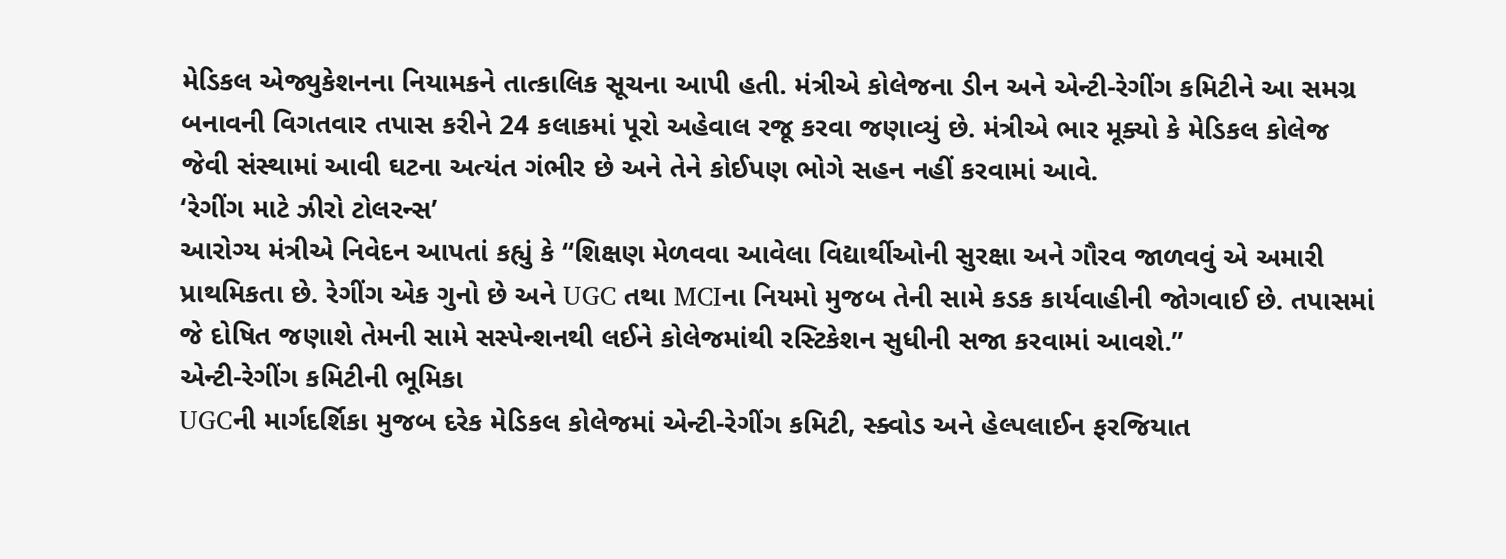મેડિકલ એજ્યુકેશનના નિયામકને તાત્કાલિક સૂચના આપી હતી. મંત્રીએ કોલેજના ડીન અને એન્ટી-રેગીંગ કમિટીને આ સમગ્ર બનાવની વિગતવાર તપાસ કરીને 24 કલાકમાં પૂરો અહેવાલ રજૂ કરવા જણાવ્યું છે. મંત્રીએ ભાર મૂક્યો કે મેડિકલ કોલેજ જેવી સંસ્થામાં આવી ઘટના અત્યંત ગંભીર છે અને તેને કોઈપણ ભોગે સહન નહીં કરવામાં આવે.
‘રેગીંગ માટે ઝીરો ટોલરન્સ’
આરોગ્ય મંત્રીએ નિવેદન આપતાં કહ્યું કે “શિક્ષણ મેળવવા આવેલા વિદ્યાર્થીઓની સુરક્ષા અને ગૌરવ જાળવવું એ અમારી પ્રાથમિકતા છે. રેગીંગ એક ગુનો છે અને UGC તથા MCIના નિયમો મુજબ તેની સામે કડક કાર્યવાહીની જોગવાઈ છે. તપાસમાં જે દોષિત જણાશે તેમની સામે સસ્પેન્શનથી લઈને કોલેજમાંથી રસ્ટિકેશન સુધીની સજા કરવામાં આવશે.”
એન્ટી-રેગીંગ કમિટીની ભૂમિકા
UGCની માર્ગદર્શિકા મુજબ દરેક મેડિકલ કોલેજમાં એન્ટી-રેગીંગ કમિટી, સ્ક્વોડ અને હેલ્પલાઈન ફરજિયાત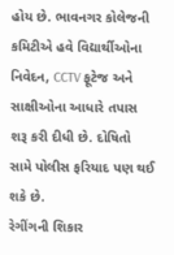હોય છે. ભાવનગર કોલેજની કમિટીએ હવે વિદ્યાર્થીઓના નિવેદન, CCTV ફૂટેજ અને સાક્ષીઓના આધારે તપાસ શરૂ કરી દીધી છે. દોષિતો સામે પોલીસ ફરિયાદ પણ થઈ શકે છે.
રેગીંગની શિકાર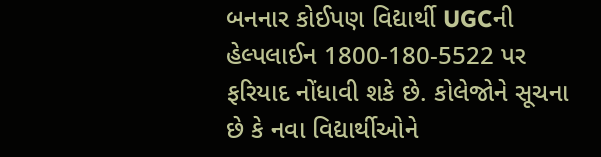બનનાર કોઈપણ વિદ્યાર્થી UGCની હેલ્પલાઈન 1800-180-5522 પર ફરિયાદ નોંધાવી શકે છે. કોલેજોને સૂચના છે કે નવા વિદ્યાર્થીઓને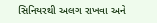સિનિયરથી અલગ રાખવા અને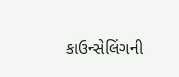કાઉન્સેલિંગની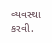વ્યવસ્થા કરવી.